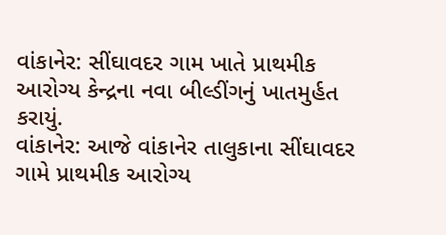વાંકાનેર: સીંઘાવદર ગામ ખાતે પ્રાથમીક આરોગ્ય કેન્દ્રના નવા બીલ્ડીંગનું ખાતમુર્હત કરાયું.
વાંકાનેર: આજે વાંકાનેર તાલુકાના સીંઘાવદર ગામે પ્રાથમીક આરોગ્ય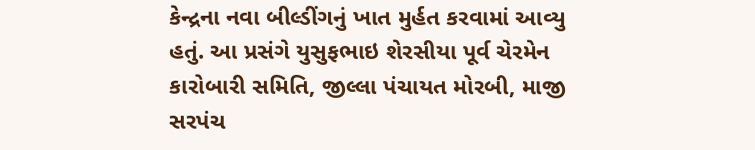કેન્દ્રના નવા બીલ્ડીંગનું ખાત મુર્હત કરવામાં આવ્યુ હતું. આ પ્રસંગે યુસુફભાઇ શેરસીયા પૂર્વ ચેરમેન કારોબારી સમિતિ, જીલ્લા પંચાયત મોરબી, માજી સરપંચ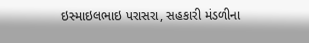ઇસ્માઇલભાઇ પરાસરા, સહકારી મંડળીના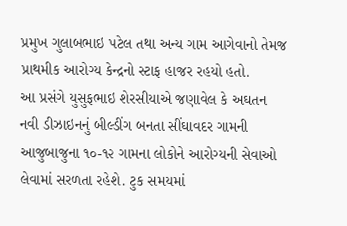પ્રમુખ ગુલાબભાઇ પટેલ તથા અન્ય ગામ આગેવાનો તેમજ પ્રાથમીક આરોગ્ય કેન્દ્રનો સ્ટાફ હાજર રહયો હતો.
આ પ્રસંગે યુસુફભાઇ શેરસીયાએ જણાવેલ કે અઘતન નવી ડીઝાઇનનું બીલ્ડીંગ બનતા સીંઘાવદર ગામની આજુબાજુના ૧૦-૧૨ ગામના લોકોને આરોગ્યની સેવાઓ લેવામાં સરળતા રહેશે. ટુક સમયમાં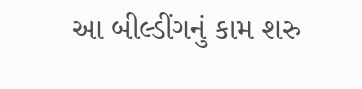આ બીલ્ડીંગનું કામ શરુ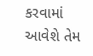કરવામાં આવેશે તેમ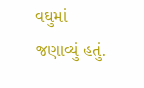વઘુમાં જણાવ્યું હતું.